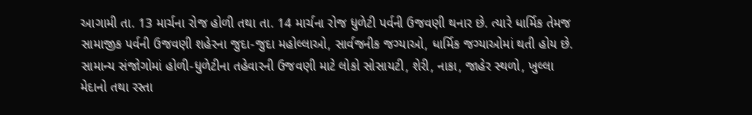આગામી તા. 13 માર્ચના રોજ હોળી તથા તા. 14 માર્ચના રોજ ધુળેટી પર્વની ઉજવણી થનાર છે. ત્યારે ધાર્મિક તેમજ સામાજીક પર્વની ઉજવણી શહેરના જુદા-જુદા મહોલ્લાઓ, સાર્વજનીક જગ્યાઓ, ધાર્મિક જગ્યાઓમાં થતી હોય છે. સામાન્ય સંજોગોમાં હોળી-ધુળેટીના તહેવારની ઉજવણી માટે લોકો સોસાયટી, શેરી, નાકા, જાહેર સ્થળો, ખુલ્લા મેદાનો તથા રસ્તા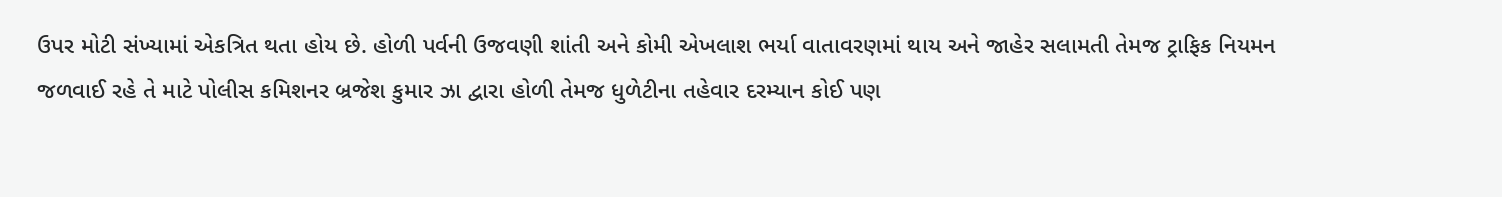ઉપર મોટી સંખ્યામાં એકત્રિત થતા હોય છે. હોળી પર્વની ઉજવણી શાંતી અને કોમી એખલાશ ભર્યા વાતાવરણમાં થાય અને જાહેર સલામતી તેમજ ટ્રાફિક નિયમન જળવાઈ રહે તે માટે પોલીસ કમિશનર બ્રજેશ કુમાર ઝા દ્વારા હોળી તેમજ ધુળેટીના તહેવાર દરમ્યાન કોઈ પણ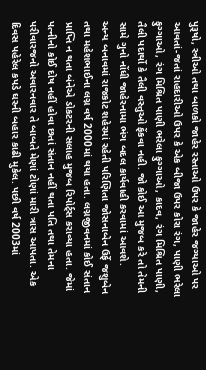પુરૂષો, સ્ત્રીઓ તથા બાળકો જાહેર રસ્તાઓ ઉપર કે જાહેર જગ્યાઓ પર આવતાં-જતાં રાહદારીઓ ઉપર કે એક બીજા ઉપર કોરા રંગ, પાણી ભરેલા ફુગ્ગાઓ, રંગ મિશ્રિત પાણી ભરેલા ફુગ્ગાઓ, કાદવ, રંગ મિશ્રિત પાણી, તૈલી પદાર્થો કે તૈલી વસ્તુઓ ફેંકવા નહી. જો કોઈ આ મુજબ કરે તો તેમની સામે ગુનો નોંધી જાહેરનામા ભંગ બદલ કાર્યવાહી કરવામાં આવશે.
અન્ય બનાવમાં રાજકોટ શહેરમાં રહેતી પરિણિતા જોસનાબેન ઉર્ફે જશુબેન તથા મહેશભાઈના લગ્ન વર્ષ 2000માં થયા હતા. લગ્નજીવનમાં કોઈ સંતાન પ્રાપ્તિ ન થતા બંનેએ ડોકટરની સલાહ મુજબ રિપોર્ટ્સ કરાવ્યા હતા. જેમાં પત્નીનો કોઈ દોષ નહીં હોવા છતાં સંતાન નહીં થતા પતિ તથા તેમના પરીવારજનો અવારનવાર તે બાબતે મેણાં ટોણાં મારી ત્રાસ આપતા. એક દિવસ પહેરેલ કપડે ઘરની બહાર કાઢી મુકેલ. પછી વર્ષ 2003માં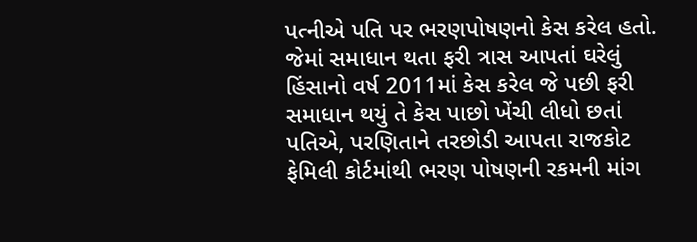પત્નીએ પતિ પર ભરણપોષણનો કેસ કરેલ હતો. જેમાં સમાધાન થતા ફરી ત્રાસ આપતાં ઘરેલું હિંસાનો વર્ષ 2011માં કેસ કરેલ જે પછી ફરી સમાધાન થયું તે કેસ પાછો ખેંચી લીધો છતાં પતિએ, પરણિતાને તરછોડી આપતા રાજકોટ ફેમિલી કોર્ટમાંથી ભરણ પોષણની રકમની માંગ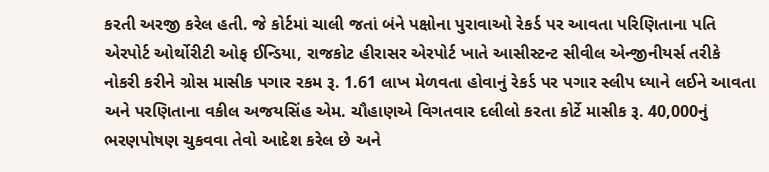કરતી અરજી કરેલ હતી. જે કોર્ટમાં ચાલી જતાં બંને પક્ષોના પુરાવાઓ રેકર્ડ પર આવતા પરિણિતાના પતિ એરપોર્ટ ઓર્થોરીટી ઓફ ઈન્ડિયા, રાજકોટ હીરાસર એરપોર્ટ ખાતે આસીસ્ટન્ટ સીવીલ એન્જીનીયર્સ તરીકે નોકરી કરીને ગ્રોસ માસીક પગાર રકમ રૂ. 1.61 લાખ મેળવતા હોવાનું રેકર્ડ પર પગાર સ્લીપ ધ્યાને લઈને આવતા અને પરણિતાના વકીલ અજયસિંહ એમ. ચૌહાણએ વિગતવાર દલીલો કરતા કોર્ટે માસીક રૂ. 40,000નું ભરણપોષણ ચુકવવા તેવો આદેશ કરેલ છે અને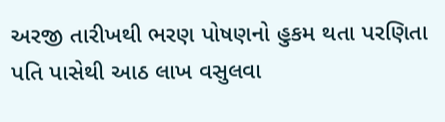અરજી તારીખથી ભરણ પોષણનો હુકમ થતા પરણિતા પતિ પાસેથી આઠ લાખ વસુલવા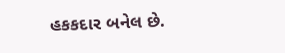હકકદાર બનેલ છે.